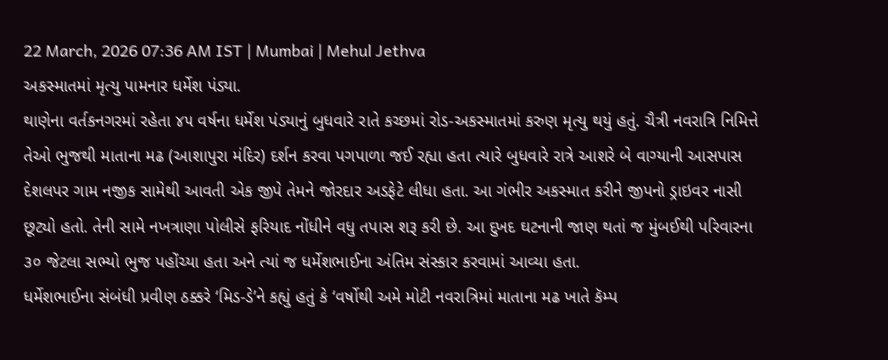22 March, 2026 07:36 AM IST | Mumbai | Mehul Jethva
અકસ્માતમાં મૃત્યુ પામનાર ધર્મેશ પંડ્યા.
થાણેના વર્તકનગરમાં રહેતા ૪૫ વર્ષના ધર્મેશ પંડ્યાનું બુધવારે રાતે કચ્છમાં રોડ-અકસ્માતમાં કરુણ મૃત્યુ થયું હતું. ચૈત્રી નવરાત્રિ નિમિત્તે તેઓ ભુજથી માતાના મઢ (આશાપુરા મંદિર) દર્શન કરવા પગપાળા જઈ રહ્યા હતા ત્યારે બુધવારે રાત્રે આશરે બે વાગ્યાની આસપાસ દેશલપર ગામ નજીક સામેથી આવતી એક જીપે તેમને જોરદાર અડફેટે લીધા હતા. આ ગંભીર અકસ્માત કરીને જીપનો ડ્રાઇવર નાસી છૂટ્યો હતો. તેની સામે નખત્રાણા પોલીસે ફરિયાદ નોંધીને વધુ તપાસ શરૂ કરી છે. આ દુખદ ઘટનાની જાણ થતાં જ મુંબઈથી પરિવારના ૩૦ જેટલા સભ્યો ભુજ પહોંચ્યા હતા અને ત્યાં જ ધર્મેશભાઈના અંતિમ સંસ્કાર કરવામાં આવ્યા હતા.
ધર્મેશભાઈના સંબંધી પ્રવીણ ઠક્કરે ‘મિડ-ડે’ને કહ્યું હતું કે ‘વર્ષોથી અમે મોટી નવરાત્રિમાં માતાના મઢ ખાતે કૅમ્પ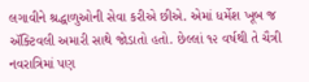લગાવીને શ્રદ્ધાળુઓની સેવા કરીએ છીએ. એમાં ધર્મેશ ખૂબ જ ઍક્ટિવલી અમારી સાથે જોડાતો હતો. છેલ્લાં ૧૨ વર્ષથી તે ચૈત્રી નવરાત્રિમાં પણ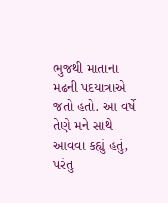ભુજથી માતાના મઢની પદયાત્રાએ જતો હતો. આ વર્ષે તેણે મને સાથે આવવા કહ્યું હતું, પરંતુ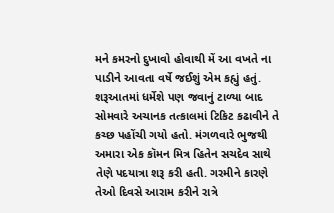મને કમરનો દુખાવો હોવાથી મેં આ વખતે ના પાડીને આવતા વર્ષે જઈશું એમ કહ્યું હતું. શરૂઆતમાં ધર્મેશે પણ જવાનું ટાળ્યા બાદ સોમવારે અચાનક તત્કાલમાં ટિકિટ કઢાવીને તે કચ્છ પહોંચી ગયો હતો. મંગળવારે ભુજથી અમારા એક કૉમન મિત્ર હિતેન સચદેવ સાથે તેણે પદયાત્રા શરૂ કરી હતી. ગરમીને કારણે તેઓ દિવસે આરામ કરીને રાત્રે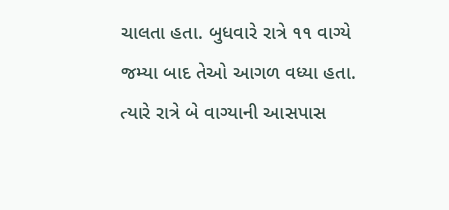ચાલતા હતા. બુધવારે રાત્રે ૧૧ વાગ્યે જમ્યા બાદ તેઓ આગળ વધ્યા હતા. ત્યારે રાત્રે બે વાગ્યાની આસપાસ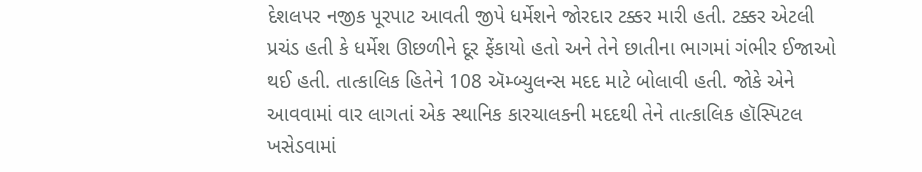દેશલપર નજીક પૂરપાટ આવતી જીપે ધર્મેશને જોરદાર ટક્કર મારી હતી. ટક્કર એટલી પ્રચંડ હતી કે ધર્મેશ ઊછળીને દૂર ફેંકાયો હતો અને તેને છાતીના ભાગમાં ગંભીર ઈજાઓ થઈ હતી. તાત્કાલિક હિતેને 108 ઍમ્બ્યુલન્સ મદદ માટે બોલાવી હતી. જોકે એને આવવામાં વાર લાગતાં એક સ્થાનિક કારચાલકની મદદથી તેને તાત્કાલિક હૉસ્પિટલ ખસેડવામાં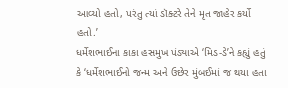આવ્યો હતો, પરંતુ ત્યાં ડૉક્ટરે તેને મૃત જાહેર કર્યો હતો.’
ધર્મેશભાઈના કાકા હસમુખ પંડ્યાએ ‘મિડ-ડે’ને કહ્યું હતું કે ‘ધર્મેશભાઈનો જન્મ અને ઉછેર મુંબઈમાં જ થયા હતા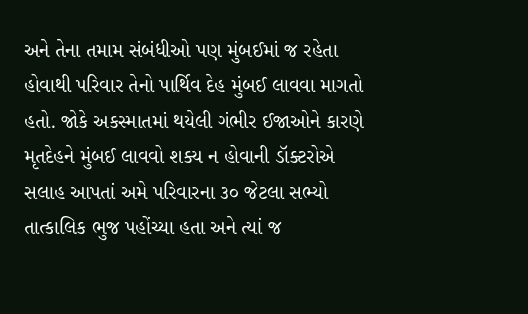અને તેના તમામ સંબંધીઓ પણ મુંબઈમાં જ રહેતા હોવાથી પરિવાર તેનો પાર્થિવ દેહ મુંબઈ લાવવા માગતો હતો. જોકે અકસ્માતમાં થયેલી ગંભીર ઈજાઓને કારણે મૃતદેહને મુંબઈ લાવવો શક્ય ન હોવાની ડૉક્ટરોએ સલાહ આપતાં અમે પરિવારના ૩૦ જેટલા સભ્યો તાત્કાલિક ભુજ પહોંચ્યા હતા અને ત્યાં જ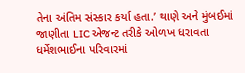તેના અંતિમ સંસ્કાર કર્યા હતા.’ થાણે અને મુંબઈમાં જાણીતા LIC એજન્ટ તરીકે ઓળખ ધરાવતા ધર્મેશભાઈના પરિવારમાં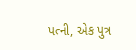પત્ની, એક પુત્ર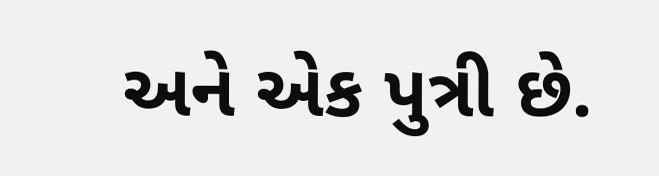અને એક પુત્રી છે.